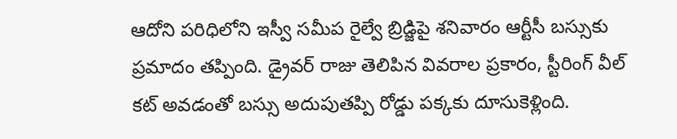ఆదోని పరిధిలోని ఇస్వీ సమీప రైల్వే బ్రిడ్జిపై శనివారం ఆర్టీసీ బస్సుకు ప్రమాదం తప్పింది. డ్రైవర్ రాజు తెలిపిన వివరాల ప్రకారం, స్టీరింగ్ వీల్ కట్ అవడంతో బస్సు అదుపుతప్పి రోడ్డు పక్కకు దూసుకెళ్లింది.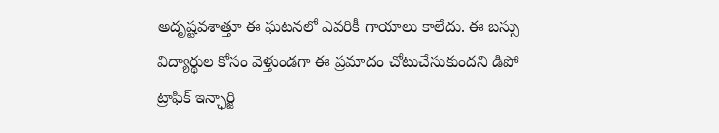అదృష్టవశాత్తూ ఈ ఘటనలో ఎవరికీ గాయాలు కాలేదు. ఈ బస్సు విద్యార్థుల కోసం వెళ్తుండగా ఈ ప్రమాదం చోటుచేసుకుందని డిపో ట్రాఫిక్ ఇన్ఛార్జి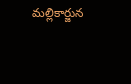మల్లికార్జున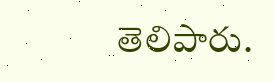తెలిపారు.